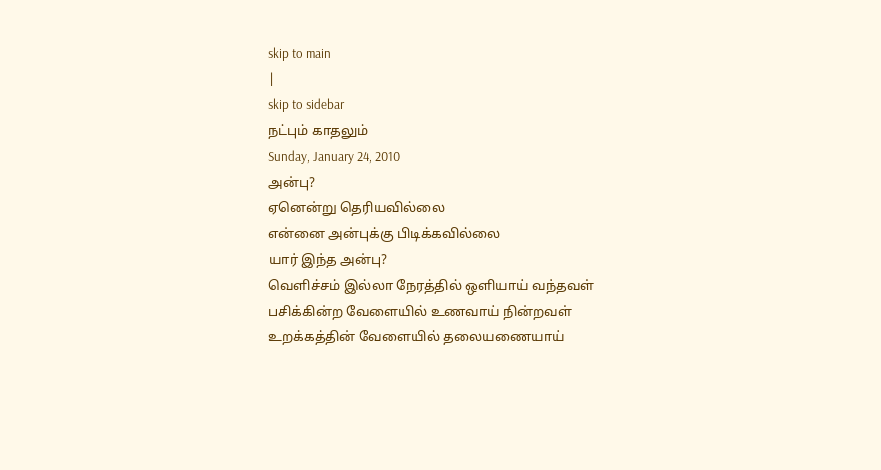skip to main
|
skip to sidebar
நட்பும் காதலும்
Sunday, January 24, 2010
அன்பு?
ஏனென்று தெரியவில்லை
என்னை அன்புக்கு பிடிக்கவில்லை
யார் இந்த அன்பு?
வெளிச்சம் இல்லா நேரத்தில் ஒளியாய் வந்தவள்
பசிக்கின்ற வேளையில் உணவாய் நின்றவள்
உறக்கத்தின் வேளையில் தலையணையாய்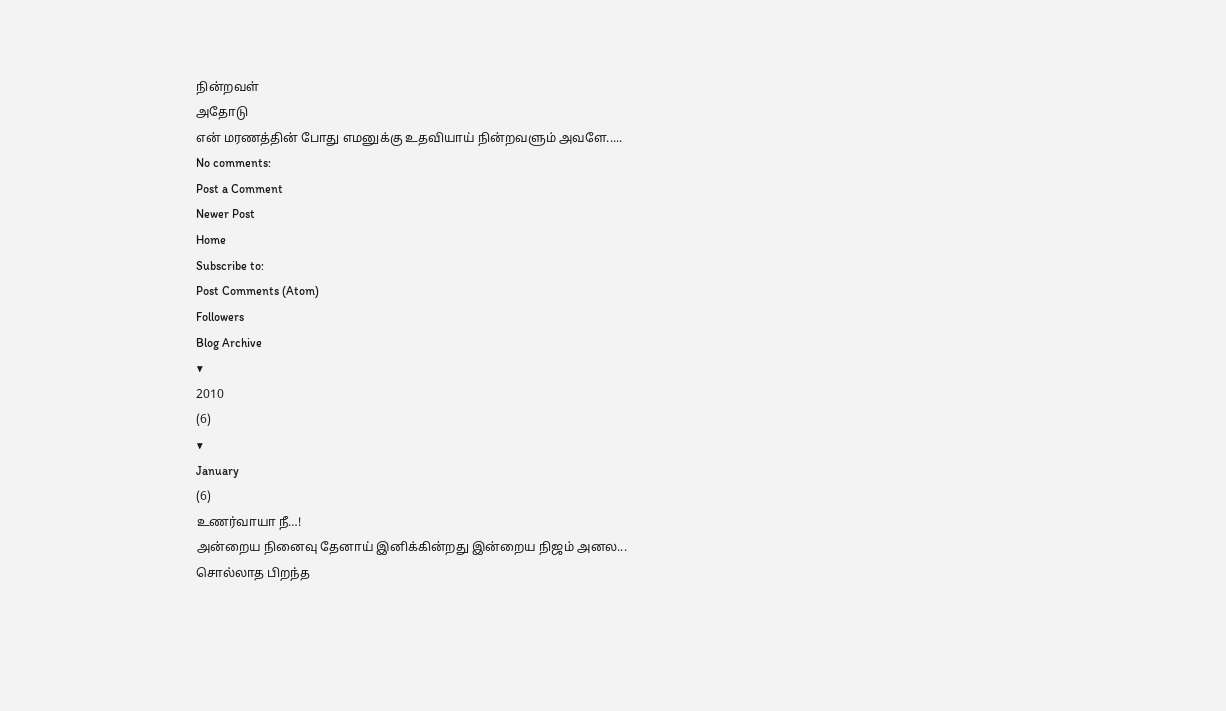நின்றவள்
அதோடு
என் மரணத்தின் போது எமனுக்கு உதவியாய் நின்றவளும் அவளே.....
No comments:
Post a Comment
Newer Post
Home
Subscribe to:
Post Comments (Atom)
Followers
Blog Archive
▼
2010
(6)
▼
January
(6)
உணர்வாயா நீ…!
அன்றைய நினைவு தேனாய் இனிக்கின்றது இன்றைய நிஜம் அனல...
சொல்லாத பிறந்த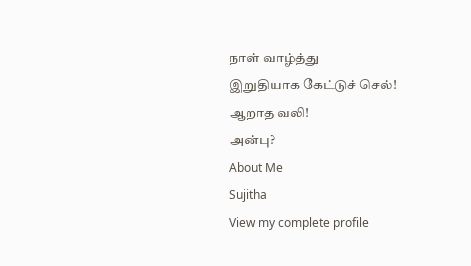நாள் வாழ்த்து
இறுதியாக கேட்டுச் செல்!
ஆறாத வலி!
அன்பு?
About Me
Sujitha
View my complete profile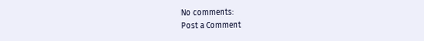No comments:
Post a Comment